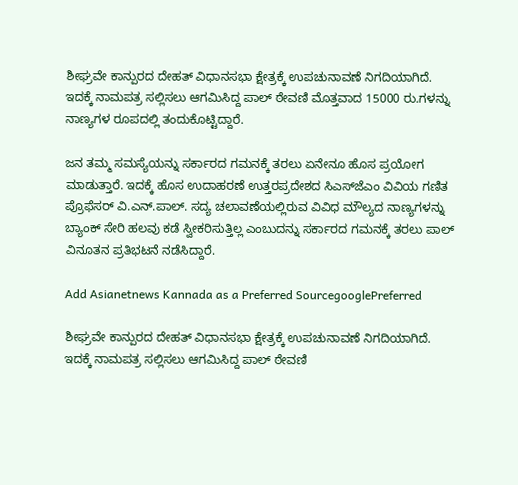ಶೀಘ್ರವೇ ಕಾನ್ಪುರದ ದೇಹತ್ ವಿಧಾನಸಭಾ ಕ್ಷೇತ್ರಕ್ಕೆ ಉಪಚುನಾವಣೆ ನಿಗದಿಯಾಗಿದೆ. ಇದಕ್ಕೆ ನಾಮಪತ್ರ ಸಲ್ಲಿಸಲು ಆಗಮಿಸಿದ್ದ ಪಾಲ್ ಠೇವಣಿ ಮೊತ್ತವಾದ 15000 ರು.ಗಳನ್ನು ನಾಣ್ಯಗಳ ರೂಪದಲ್ಲಿ ತಂದುಕೊಟ್ಟಿದ್ದಾರೆ.

ಜನ ತಮ್ಮ ಸಮಸ್ಯೆಯನ್ನು ಸರ್ಕಾರದ ಗಮನಕ್ಕೆ ತರಲು ಏನೇನೂ ಹೊಸ ಪ್ರಯೋಗ ಮಾಡುತ್ತಾರೆ. ಇದಕ್ಕೆ ಹೊಸ ಉದಾಹರಣೆ ಉತ್ತರಪ್ರದೇಶದ ಸಿಎಸ್‌ಜೆಎಂ ವಿವಿಯ ಗಣಿತ ಪ್ರೊಫೆಸರ್ ವಿ.ಎನ್.ಪಾಲ್. ಸದ್ಯ ಚಲಾವಣೆಯಲ್ಲಿರುವ ವಿವಿಧ ಮೌಲ್ಯದ ನಾಣ್ಯಗಳನ್ನು ಬ್ಯಾಂಕ್ ಸೇರಿ ಹಲವು ಕಡೆ ಸ್ವೀಕರಿಸುತ್ತಿಲ್ಲ ಎಂಬುದನ್ನು ಸರ್ಕಾರದ ಗಮನಕ್ಕೆ ತರಲು ಪಾಲ್ ವಿನೂತನ ಪ್ರತಿಭಟನೆ ನಡೆಸಿದ್ದಾರೆ.

Add Asianetnews Kannada as a Preferred SourcegooglePreferred

ಶೀಘ್ರವೇ ಕಾನ್ಪುರದ ದೇಹತ್ ವಿಧಾನಸಭಾ ಕ್ಷೇತ್ರಕ್ಕೆ ಉಪಚುನಾವಣೆ ನಿಗದಿಯಾಗಿದೆ. ಇದಕ್ಕೆ ನಾಮಪತ್ರ ಸಲ್ಲಿಸಲು ಆಗಮಿಸಿದ್ದ ಪಾಲ್ ಠೇವಣಿ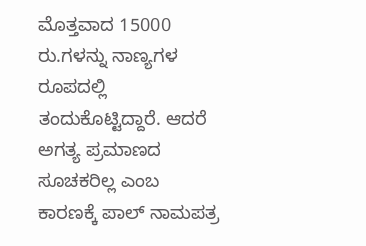ಮೊತ್ತವಾದ 15000 ರು.ಗಳನ್ನು ನಾಣ್ಯಗಳ ರೂಪದಲ್ಲಿ ತಂದುಕೊಟ್ಟಿದ್ದಾರೆ. ಆದರೆ ಅಗತ್ಯ ಪ್ರಮಾಣದ ಸೂಚಕರಿಲ್ಲ ಎಂಬ ಕಾರಣಕ್ಕೆ ಪಾಲ್ ನಾಮಪತ್ರ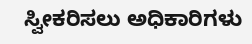ಸ್ವೀಕರಿಸಲು ಅಧಿಕಾರಿಗಳು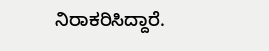ನಿರಾಕರಿಸಿದ್ದಾರೆ.